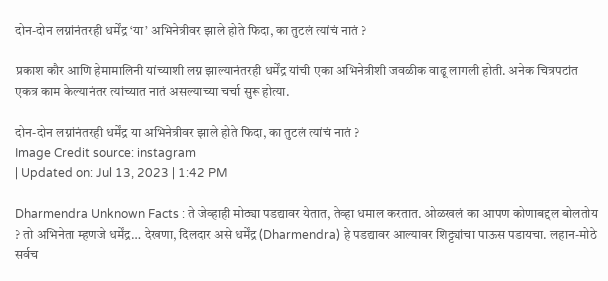दोन-दोन लग्नांनंतरही धर्मेंद्र ‘या’ अभिनेत्रीवर झाले होते फिदा, का तुटलं त्यांचं नातं ?

प्रकाश कौर आणि हेमामालिनी यांच्याशी लग्न झाल्यानंतरही धर्मेंद्र यांची एका अभिनेत्रीशी जवळीक वाढू लागली होती. अनेक चित्रपटांत एकत्र काम केल्यानंतर त्यांच्यात नातं असल्याच्या चर्चा सुरू होत्या.

दोन-दोन लग्नांनंतरही धर्मेंद्र या अभिनेत्रीवर झाले होते फिदा, का तुटलं त्यांचं नातं ?
Image Credit source: instagram
| Updated on: Jul 13, 2023 | 1:42 PM

Dharmendra Unknown Facts : ते जेव्हाही मोठ्या पडद्यावर येतात, तेव्हा धमाल करतात. ओळखलं का आपण कोणाबद्दल बोलतोय ? तो अभिनेता म्हणजे धर्मेंद्र… देखणा, दिलदार असे धर्मेंद्र (Dharmendra) हे पडद्यावर आल्यावर शिट्ट्यांचा पाऊस पडायचा. लहान-मोठे सर्वच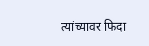त्यांच्यावर फिदा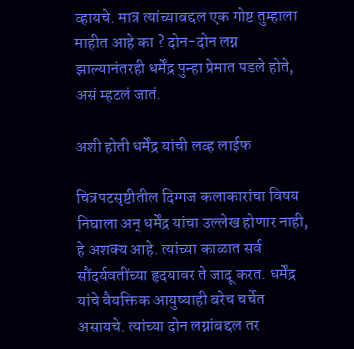व्हायचे. मात्र त्यांच्याबद्दल एक गोष्ट तुम्हाला माहीत आहे का ? दोन-दोन लग्न झाल्यानंतरही धर्मेंद्र पुन्हा प्रेमात पडले होते, असं म्हटलं जातं.

अशी होती धर्मेंद्र यांची लव्ह लाईफ

चित्रपटसृष्टीतील दिग्गज कलाकारांचा विषय निघाला अन् धर्मेंद्र यांचा उल्लेख होणार नाही, हे अशक्य आहे. त्यांच्या काळात सर्व सौंदर्यवतींच्या हृदयावर ते जादू करत. धर्मेंद्र यांचे वैयक्तिक आयुष्याही बरेच चर्चेत असायचे. त्यांच्या दोन लग्नांबद्दल तर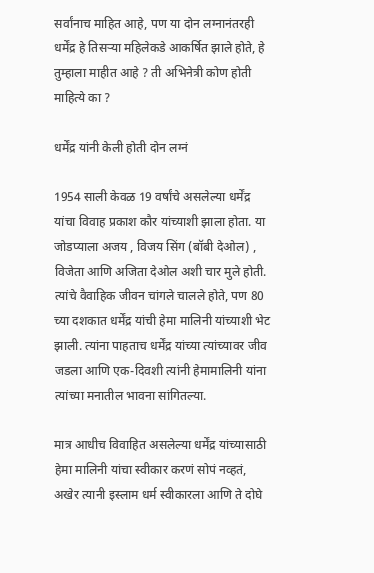सर्वांनाच माहित आहे, पण या दोन लग्नानंतरही धर्मेंद्र हे तिसऱ्या महिलेकडे आकर्षित झाले होते, हे तुम्हाला माहीत आहे ? ती अभिनेत्री कोण होती माहित्ये का ?

धर्मेंद्र यांनी केली होती दोन लग्नं

1954 साली केवळ 19 वर्षांचे असलेल्या धर्मेंद्र यांचा विवाह प्रकाश कौर यांच्याशी झाला होता. या जोडप्याला अजय , विजय सिंग (बॉबी देओल) , विजेता आणि अजिता देओल अशी चार मुले होती. त्यांचे वैवाहिक जीवन चांगले चालले होते, पण 80 च्या दशकात धर्मेंद्र यांची हेमा मालिनी यांच्याशी भेट झाली. त्यांना पाहताच धर्मेंद्र यांच्या त्यांच्यावर जीव जडला आणि एक-दिवशी त्यांनी हेमामालिनी यांना त्यांच्या मनातील भावना सांगितल्या.

मात्र आधीच विवाहित असलेल्या धर्मेंद्र यांच्यासाठी हेमा मालिनी यांचा स्वीकार करणं सोपं नव्हतं, अखेर त्यानी इस्लाम धर्म स्वीकारला आणि ते दोघे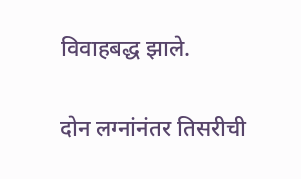विवाहबद्ध झाले.

दोन लग्नांनंतर तिसरीची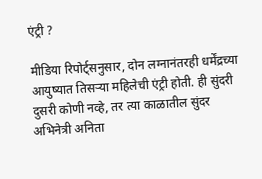एंट्री ?

मीडिया रिपोर्ट्सनुसार, दोन लग्नानंतरही धर्मेंद्रच्या आयुष्यात तिसऱ्या महिलेची एंट्री होती. ही सुंदरी दुसरी कोणी नव्हे, तर त्या काळातील सुंदर अभिनेत्री अनिता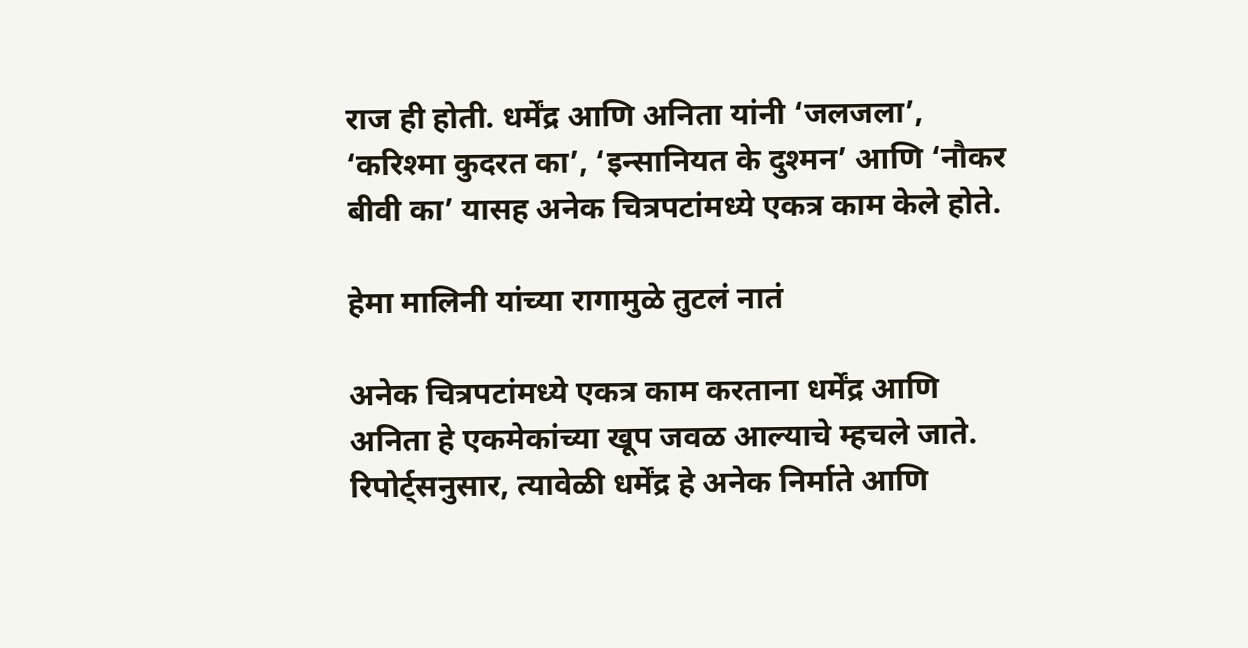राज ही होती. धर्मेंद्र आणि अनिता यांनी ‘जलजला’, ‘करिश्मा कुदरत का’, ‘इन्सानियत के दुश्मन’ आणि ‘नौकर बीवी का’ यासह अनेक चित्रपटांमध्ये एकत्र काम केले होते.

हेमा मालिनी यांच्या रागामुळे तुटलं नातं

अनेक चित्रपटांमध्ये एकत्र काम करताना धर्मेंद्र आणि अनिता हे एकमेकांच्या खूप जवळ आल्याचे म्हचले जाते. रिपोर्ट्सनुसार, त्यावेळी धर्मेंद्र हे अनेक निर्माते आणि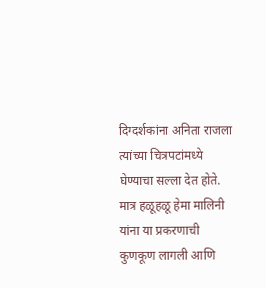दिग्दर्शकांना अनिता राजला त्यांच्या चित्रपटांमध्ये घेण्याचा सल्ला देत होते. मात्र हळूहळू हेमा मालिनी यांना या प्रकरणाची कुणकूण लागली आणि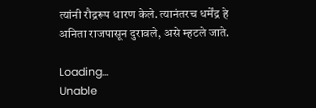त्यांनी रौद्ररूप धारण केले. त्यानंतरच धर्मेंद्र हे अनिता राजपासून दुरावले, असे म्हटले जाते.

Loading...
Unable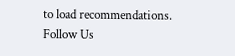to load recommendations.
Follow Us